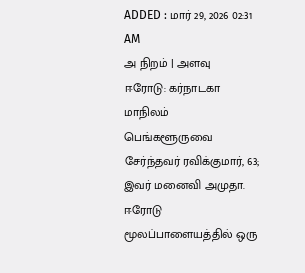ADDED : மார் 29, 2026 02:31 AM
அ நிறம் | அளவு
ஈரோடு: கர்நாடகா மாநிலம் பெங்களூருவை சேர்ந்தவர் ரவிக்குமார், 63; இவர் மனைவி அமுதா. ஈரோடு மூலப்பாளையத்தில் ஒரு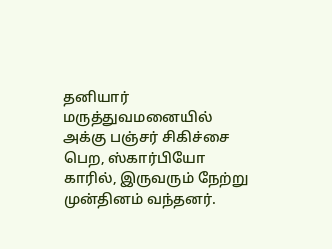தனியார் மருத்துவமனையில் அக்கு பஞ்சர் சிகிச்சை பெற, ஸ்கார்பியோ காரில், இருவரும் நேற்று முன்தினம் வந்தனர்.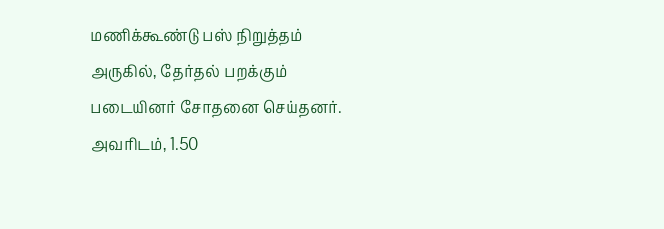மணிக்கூண்டு பஸ் நிறுத்தம் அருகில், தேர்தல் பறக்கும் படையினர் சோதனை செய்தனர். அவரிடம், 1.50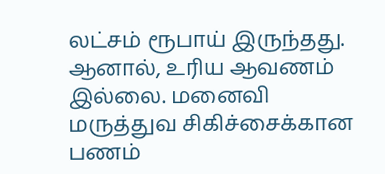லட்சம் ரூபாய் இருந்தது. ஆனால், உரிய ஆவணம் இல்லை. மனைவி மருத்துவ சிகிச்சைக்கான பணம்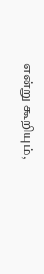என்று கூறியும்,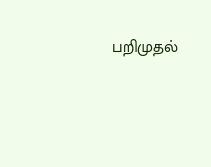பறிமுதல்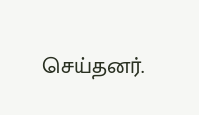செய்தனர்.